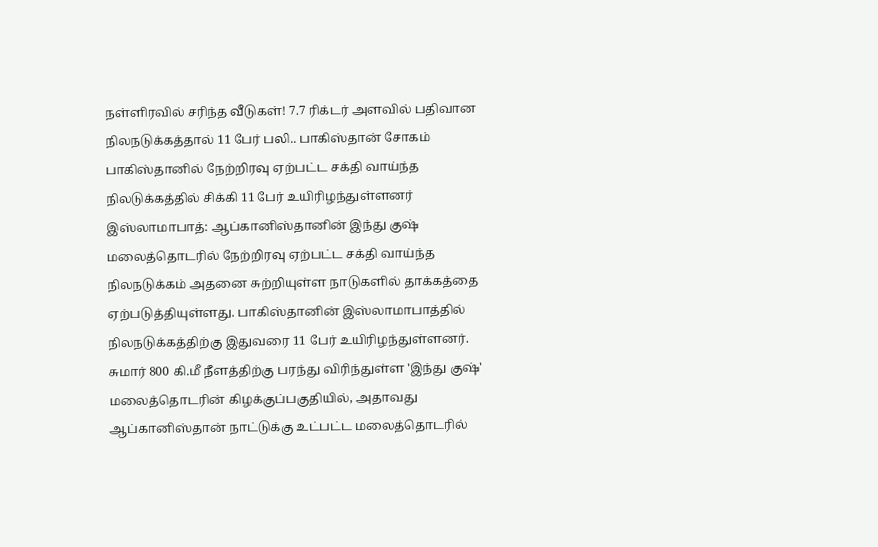நள்ளிரவில் சரிந்த வீடுகள்! 7.7 ரிக்டர் அளவில் பதிவான நிலநடுக்கத்தால் 11 பேர் பலி.. பாகிஸ்தான் சோகம்
பாகிஸ்தானில் நேற்றிரவு ஏற்பட்ட சக்தி வாய்ந்த நிலடுக்கத்தில் சிக்கி 11 பேர் உயிரிழந்துள்ளனர்
இஸ்லாமாபாத்: ஆப்கானிஸ்தானின் இந்து குஷ் மலைத்தொடரில் நேற்றிரவு ஏற்பட்ட சக்தி வாய்ந்த நிலநடுக்கம் அதனை சுற்றியுள்ள நாடுகளில் தாக்கத்தை ஏற்படுத்தியுள்ளது. பாகிஸ்தானின் இஸ்லாமாபாத்தில் நிலநடுக்கத்திற்கு இதுவரை 11 பேர் உயிரிழந்துள்ளனர்.
சுமார் 800 கி.மீ நீளத்திற்கு பரந்து விரிந்துள்ள 'இந்து குஷ்' மலைத்தொடரின் கிழக்குப்பகுதியில், அதாவது ஆப்கானிஸ்தான் நாட்டுக்கு உட்பட்ட மலைத்தொடரில்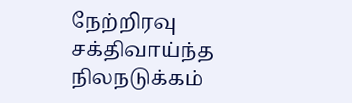நேற்றிரவு சக்திவாய்ந்த நிலநடுக்கம்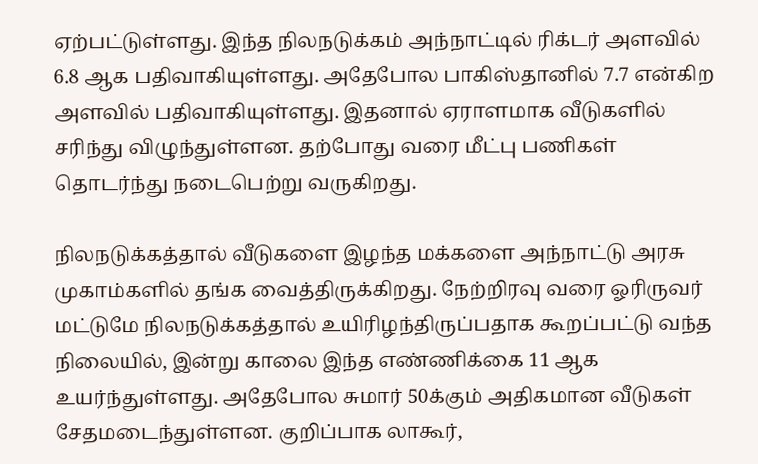ஏற்பட்டுள்ளது. இந்த நிலநடுக்கம் அந்நாட்டில் ரிக்டர் அளவில் 6.8 ஆக பதிவாகியுள்ளது. அதேபோல பாகிஸ்தானில் 7.7 என்கிற அளவில் பதிவாகியுள்ளது. இதனால் ஏராளமாக வீடுகளில் சரிந்து விழுந்துள்ளன. தற்போது வரை மீட்பு பணிகள் தொடர்ந்து நடைபெற்று வருகிறது.

நிலநடுக்கத்தால் வீடுகளை இழந்த மக்களை அந்நாட்டு அரசு முகாம்களில் தங்க வைத்திருக்கிறது. நேற்றிரவு வரை ஓரிருவர் மட்டுமே நிலநடுக்கத்தால் உயிரிழந்திருப்பதாக கூறப்பட்டு வந்த நிலையில், இன்று காலை இந்த எண்ணிக்கை 11 ஆக உயர்ந்துள்ளது. அதேபோல சுமார் 50க்கும் அதிகமான வீடுகள் சேதமடைந்துள்ளன. குறிப்பாக லாகூர்,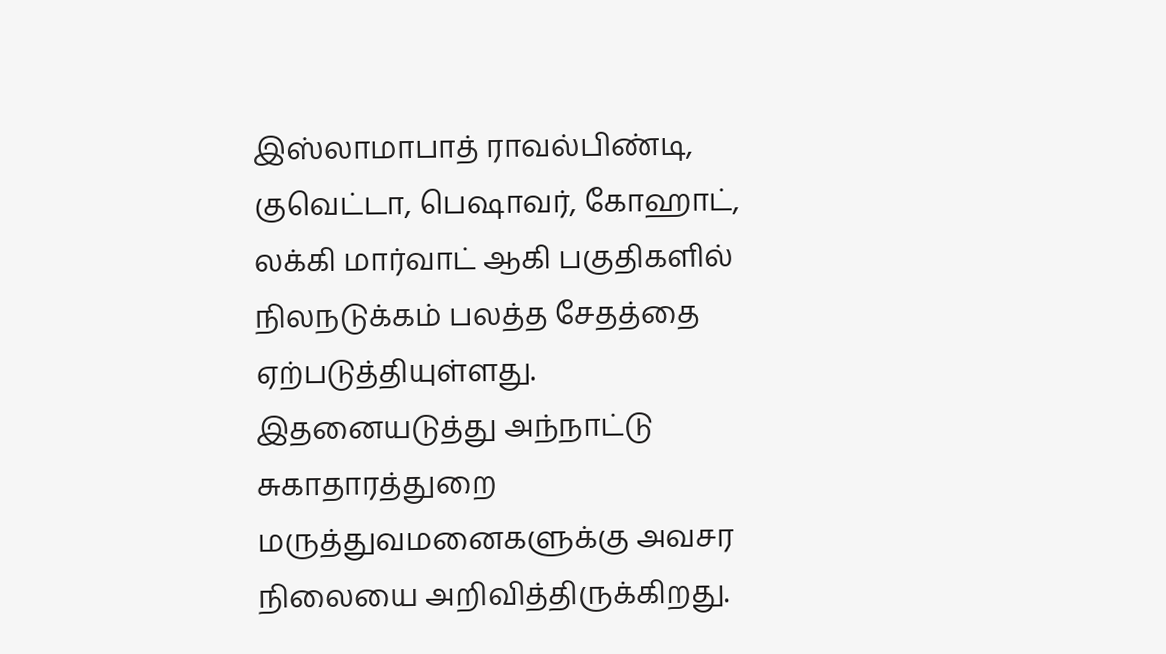இஸ்லாமாபாத் ராவல்பிண்டி, குவெட்டா, பெஷாவர், கோஹாட், லக்கி மார்வாட் ஆகி பகுதிகளில் நிலநடுக்கம் பலத்த சேதத்தை ஏற்படுத்தியுள்ளது.
இதனையடுத்து அந்நாட்டு சுகாதாரத்துறை மருத்துவமனைகளுக்கு அவசர நிலையை அறிவித்திருக்கிறது.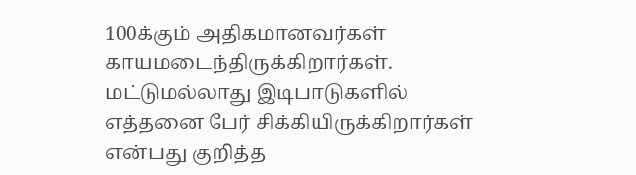100க்கும் அதிகமானவர்கள் காயமடைந்திருக்கிறார்கள். மட்டுமல்லாது இடிபாடுகளில் எத்தனை பேர் சிக்கியிருக்கிறார்கள் என்பது குறித்த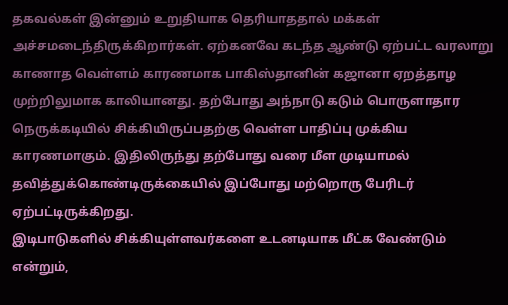தகவல்கள் இன்னும் உறுதியாக தெரியாததால் மக்கள் அச்சமடைந்திருக்கிறார்கள். ஏற்கனவே கடந்த ஆண்டு ஏற்பட்ட வரலாறு காணாத வெள்ளம் காரணமாக பாகிஸ்தானின் கஜானா ஏறத்தாழ முற்றிலுமாக காலியானது. தற்போது அந்நாடு கடும் பொருளாதார நெருக்கடியில் சிக்கியிருப்பதற்கு வெள்ள பாதிப்பு முக்கிய காரணமாகும். இதிலிருந்து தற்போது வரை மீள முடியாமல் தவித்துக்கொண்டிருக்கையில் இப்போது மற்றொரு பேரிடர் ஏற்பட்டிருக்கிறது.
இடிபாடுகளில் சிக்கியுள்ளவர்களை உடனடியாக மீட்க வேண்டும் என்றும்,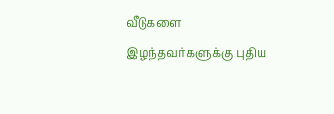வீடுகளை இழந்தவர்களுக்கு புதிய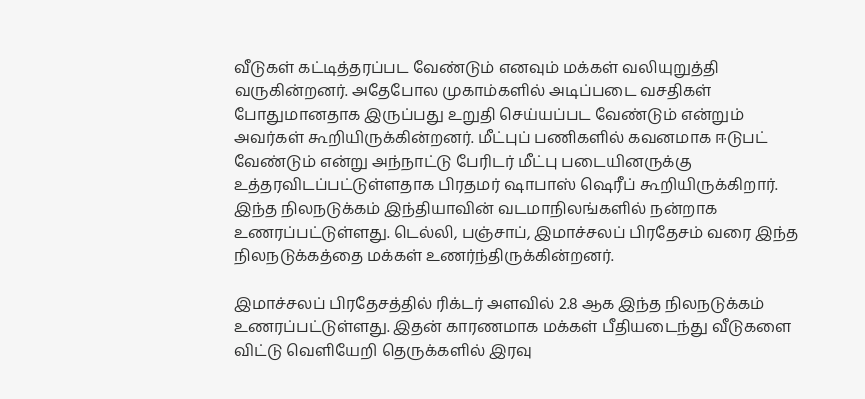வீடுகள் கட்டித்தரப்பட வேண்டும் எனவும் மக்கள் வலியுறுத்தி வருகின்றனர். அதேபோல முகாம்களில் அடிப்படை வசதிகள் போதுமானதாக இருப்பது உறுதி செய்யப்பட வேண்டும் என்றும் அவர்கள் கூறியிருக்கின்றனர். மீட்புப் பணிகளில் கவனமாக ஈடுபட் வேண்டும் என்று அந்நாட்டு பேரிடர் மீட்பு படையினருக்கு உத்தரவிடப்பட்டுள்ளதாக பிரதமர் ஷாபாஸ் ஷெரீப் கூறியிருக்கிறார். இந்த நிலநடுக்கம் இந்தியாவின் வடமாநிலங்களில் நன்றாக உணரப்பட்டுள்ளது. டெல்லி, பஞ்சாப், இமாச்சலப் பிரதேசம் வரை இந்த நிலநடுக்கத்தை மக்கள் உணர்ந்திருக்கின்றனர்.

இமாச்சலப் பிரதேசத்தில் ரிக்டர் அளவில் 2.8 ஆக இந்த நிலநடுக்கம் உணரப்பட்டுள்ளது. இதன் காரணமாக மக்கள் பீதியடைந்து வீடுகளை விட்டு வெளியேறி தெருக்களில் இரவு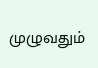முழுவதும்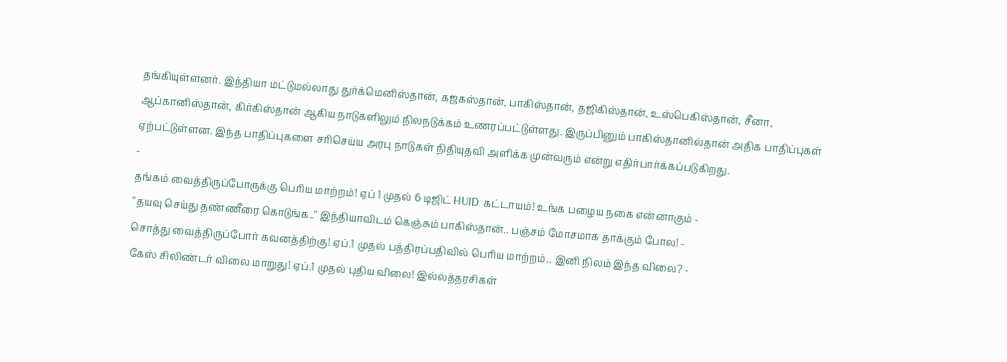தங்கியுள்ளனர். இந்தியா மட்டுமல்லாது துர்க்மெனிஸ்தான், கஜகஸ்தான், பாகிஸ்தான், தஜிகிஸ்தான், உஸ்பெகிஸ்தான், சீனா, ஆப்கானிஸ்தான், கிர்கிஸ்தான் ஆகிய நாடுகளிலும் நிலநடுக்கம் உணரப்பட்டுள்ளது. இருப்பினும் பாகிஸ்தானில்தான் அதிக பாதிப்புகள் ஏற்பட்டுள்ளன. இந்த பாதிப்புகளை சரிசெய்ய அரபு நாடுகள் நிதியுதவி அளிக்க முன்வரும் என்று எதிர்பார்க்கப்படுகிறது.
-
தங்கம் வைத்திருப்போருக்கு பெரிய மாற்றம்! ஏப் 1 முதல் 6 டிஜிட் HUID கட்டாயம்! உங்க பழைய நகை என்னாகும் -
"தயவு செய்து தண்ணீரை கொடுங்க.." இந்தியாவிடம் கெஞ்சும் பாகிஸ்தான்.. பஞ்சம் மோசமாக தாக்கும் போல! -
சொத்து வைத்திருப்போர் கவனத்திற்கு! ஏப்.1 முதல் பத்திரப்பதிவில் பெரிய மாற்றம்.. இனி நிலம் இந்த விலை? -
கேஸ் சிலிண்டர் விலை மாறுது! ஏப்.1 முதல் புதிய விலை! இல்லத்தரசிகள்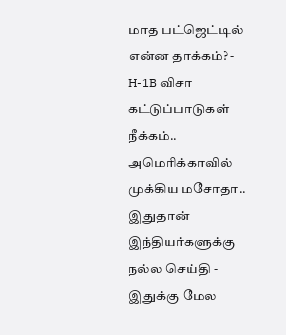மாத பட்ஜெட்டில் என்ன தாக்கம்? -
H-1B விசா கட்டுப்பாடுகள் நீக்கம்.. அமெரிக்காவில் முக்கிய மசோதா.. இதுதான் இந்தியர்களுக்கு நல்ல செய்தி -
இதுக்கு மேல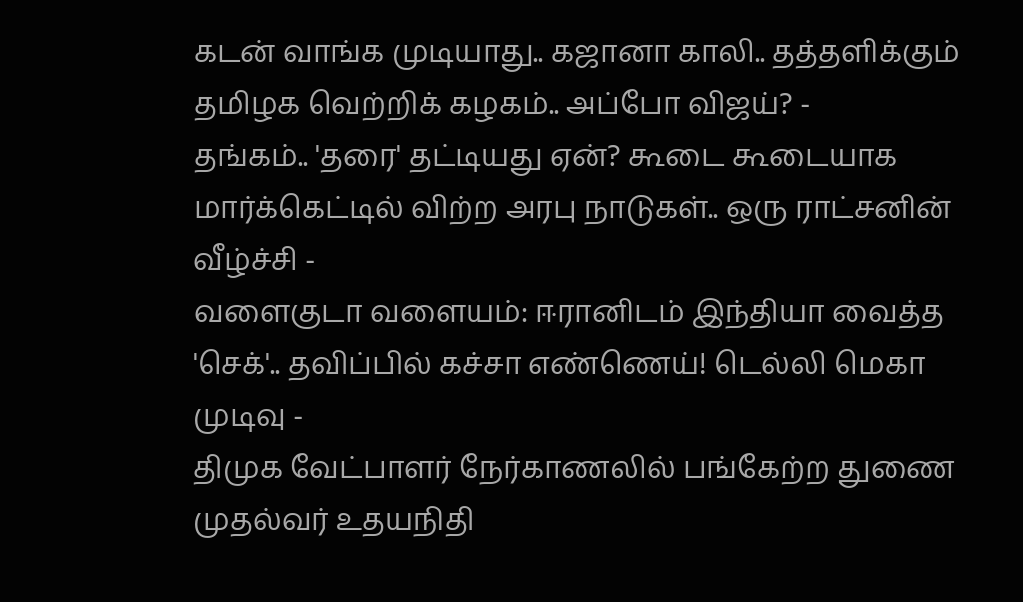கடன் வாங்க முடியாது.. கஜானா காலி.. தத்தளிக்கும் தமிழக வெற்றிக் கழகம்.. அப்போ விஜய்? -
தங்கம்.. 'தரை' தட்டியது ஏன்? கூடை கூடையாக மார்க்கெட்டில் விற்ற அரபு நாடுகள்.. ஒரு ராட்சனின் வீழ்ச்சி -
வளைகுடா வளையம்: ஈரானிடம் இந்தியா வைத்த 'செக்'.. தவிப்பில் கச்சா எண்ணெய்! டெல்லி மெகா முடிவு -
திமுக வேட்பாளர் நேர்காணலில் பங்கேற்ற துணை முதல்வர் உதயநிதி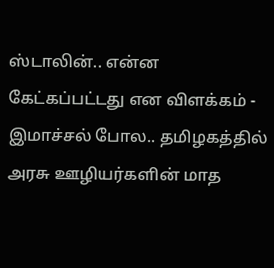ஸ்டாலின்.. என்ன கேட்கப்பட்டது என விளக்கம் -
இமாச்சல் போல.. தமிழகத்தில் அரசு ஊழியர்களின் மாத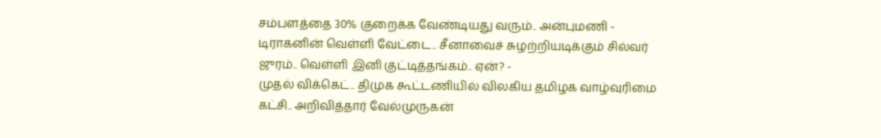சம்பளத்தை 30% குறைக்க வேண்டியது வரும்.. அன்புமணி -
டிராகனின் வெள்ளி வேட்டை.. சீனாவைச் சுழற்றியடிக்கும் சில்வர் ஜுரம்.. வெள்ளி இனி குட்டித்தங்கம்.. ஏன்? -
முதல் விக்கெட்.. திமுக கூட்டணியில் விலகிய தமிழக வாழ்வுரிமை கட்சி.. அறிவித்தார் வேல்முருகன்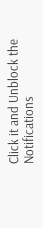Click it and Unblock the Notifications